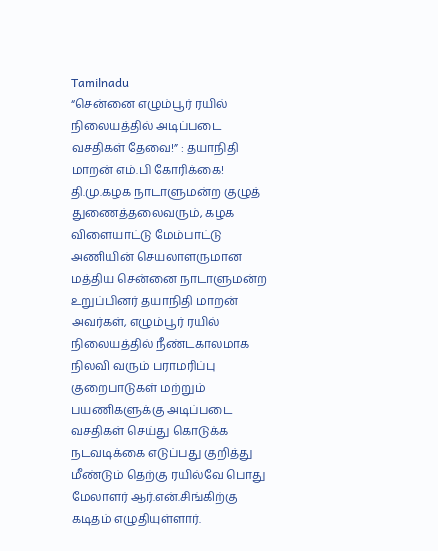Tamilnadu
“சென்னை எழும்பூர் ரயில் நிலையத்தில் அடிப்படை வசதிகள் தேவை!” : தயாநிதி மாறன் எம்.பி கோரிக்கை!
தி.மு.கழக நாடாளுமன்ற குழுத் துணைத்தலைவரும், கழக விளையாட்டு மேம்பாட்டு அணியின் செயலாளருமான மத்திய சென்னை நாடாளுமன்ற உறுப்பினர் தயாநிதி மாறன் அவர்கள், எழும்பூர் ரயில் நிலையத்தில் நீண்டகாலமாக நிலவி வரும் பராமரிப்பு குறைபாடுகள் மற்றும் பயணிகளுக்கு அடிப்படை வசதிகள் செய்து கொடுக்க நடவடிக்கை எடுப்பது குறித்து மீண்டும் தெற்கு ரயில்வே பொது மேலாளர் ஆர்.என்.சிங்கிற்கு கடிதம் எழுதியுள்ளார்.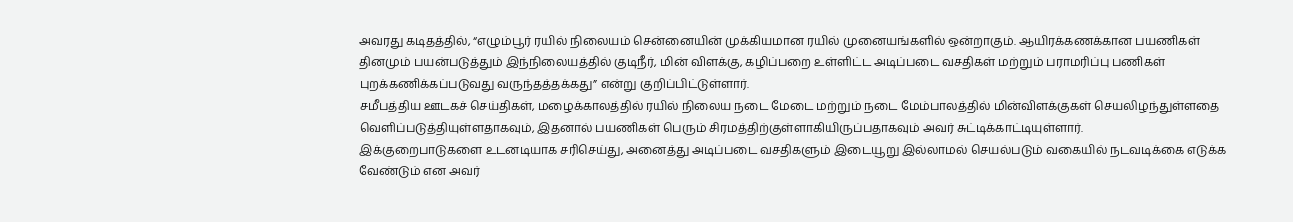அவரது கடிதத்தில், “எழும்பூர் ரயில் நிலையம் சென்னையின் முக்கியமான ரயில் முனையங்களில் ஒன்றாகும். ஆயிரக்கணக்கான பயணிகள் தினமும் பயன்படுத்தும் இந்நிலையத்தில் குடிநீர், மின் விளக்கு, கழிப்பறை உள்ளிட்ட அடிப்படை வசதிகள் மற்றும் பராமரிப்பு பணிகள் புறக்கணிக்கப்படுவது வருந்தத்தக்கது” என்று குறிப்பிட்டுள்ளார்.
சமீபத்திய ஊடகச் செய்திகள், மழைக்காலத்தில் ரயில் நிலைய நடை மேடை மற்றும் நடை மேம்பாலத்தில் மின்விளக்குகள் செயலிழந்துள்ளதை வெளிப்படுத்தியுள்ளதாகவும், இதனால் பயணிகள் பெரும் சிரமத்திற்குள்ளாகியிருப்பதாகவும் அவர் சுட்டிக்காட்டியுள்ளார்.
இக்குறைபாடுகளை உடனடியாக சரிசெய்து, அனைத்து அடிப்படை வசதிகளும் இடையூறு இல்லாமல் செயல்படும் வகையில் நடவடிக்கை எடுக்க வேண்டும் என அவர்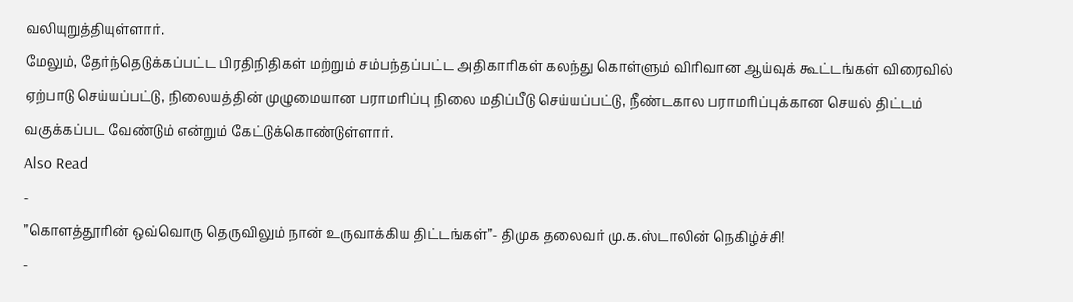வலியுறுத்தியுள்ளார்.
மேலும், தேர்ந்தெடுக்கப்பட்ட பிரதிநிதிகள் மற்றும் சம்பந்தப்பட்ட அதிகாரிகள் கலந்து கொள்ளும் விரிவான ஆய்வுக் கூட்டங்கள் விரைவில் ஏற்பாடு செய்யப்பட்டு, நிலையத்தின் முழுமையான பராமரிப்பு நிலை மதிப்பீடு செய்யப்பட்டு, நீண்டகால பராமரிப்புக்கான செயல் திட்டம் வகுக்கப்பட வேண்டும் என்றும் கேட்டுக்கொண்டுள்ளார்.
Also Read
-
”கொளத்தூரின் ஒவ்வொரு தெருவிலும் நான் உருவாக்கிய திட்டங்கள்”- திமுக தலைவர் மு.க.ஸ்டாலின் நெகிழ்ச்சி!
-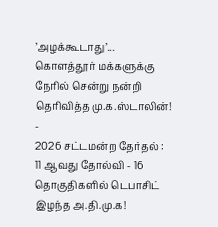’அழக்கூடாது’... கொளத்தூர் மக்களுக்கு நேரில் சென்று நன்றி தெரிவித்த மு.க.ஸ்டாலின்!
-
2026 சட்டமன்ற தேர்தல் : 11 ஆவது தோல்வி - 16 தொகுதிகளில் டெபாசிட் இழந்த அ.தி.மு.க!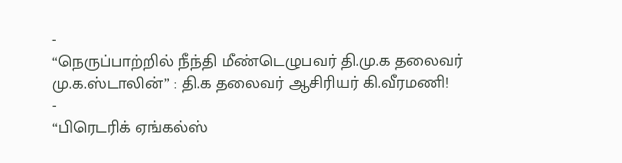-
“நெருப்பாற்றில் நீந்தி மீண்டெழுபவர் தி.மு.க தலைவர் மு.க.ஸ்டாலின்” : தி.க தலைவர் ஆசிரியர் கி.வீரமணி!
-
“பிரெடரிக் ஏங்கல்ஸ்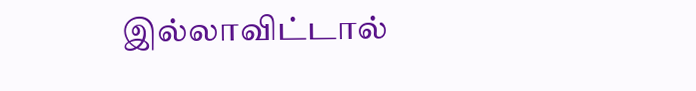இல்லாவிட்டால்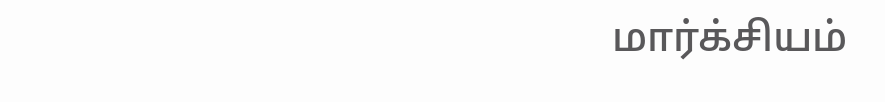மார்க்சியம்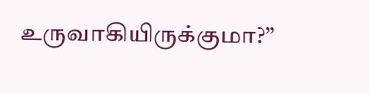உருவாகியிருக்குமா?”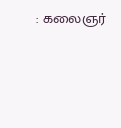: கலைஞர்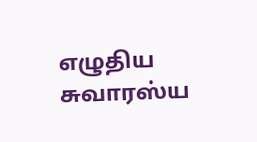எழுதிய சுவாரஸ்ய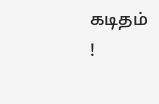கடிதம் !